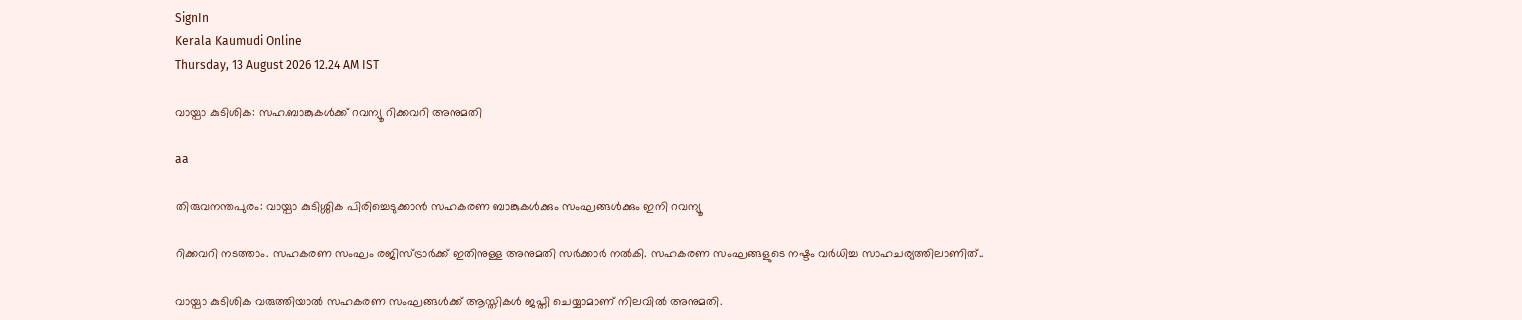SignIn
Kerala Kaumudi Online
Thursday, 13 August 2026 12.24 AM IST

വായ്പാ കുടിശിക: സഹ.ബാങ്കുകൾക്ക് റവന്യൂ റിക്കവറി അനുമതി

aa

തിരുവനന്തപുരം: വായ്പാ കുടിശ്ശിക പിരിച്ചെടുക്കാൻ സഹകരണ ബാങ്കുകൾക്കും സംഘങ്ങൾക്കും ഇനി റവന്യൂ

റിക്കവറി നടത്താം. സഹകരണ സംഘം രജിസ്ട്രാർക്ക് ഇതിനുള്ള അനുമതി സർക്കാർ നൽകി. സഹകരണ സംഘങ്ങളുടെ നഷ്ടം വർധിച്ച സാഹചര്യത്തിലാണിത്..

വായ്പാ കുടിശിക വരുത്തിയാൽ സഹകരണ സംഘങ്ങൾക്ക് ആസ്തികൾ ജപ്തി ചെയ്യാമാണ് നിലവിൽ അനുമതി.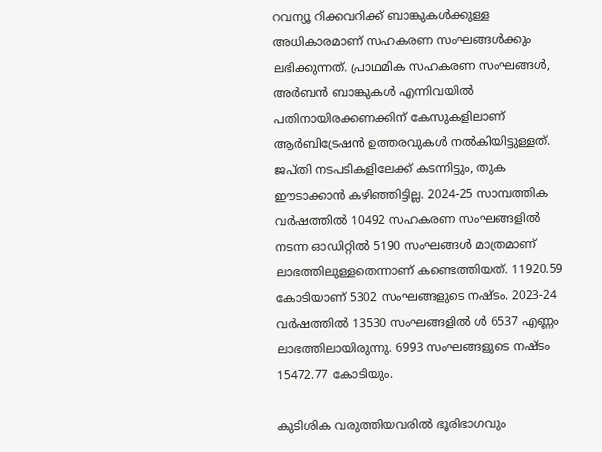റവന്യൂ റിക്കവറിക്ക് ബാങ്കുകൾക്കുള്ള അധികാരമാണ് സഹകരണ സംഘങ്ങൾക്കും ലഭിക്കുന്നത്. പ്രാഥമിക സഹകരണ സംഘങ്ങൾ, അർബൻ ബാങ്കുകൾ എന്നിവയിൽ പതിനായിരക്കണക്കിന് കേസുകളിലാണ് ആർബിട്രേഷൻ ഉത്തരവുകൾ നൽകിയിട്ടുള്ളത്. ജപ്തി നടപടികളിലേക്ക് കടന്നിട്ടും, തുക ഈടാക്കാൻ കഴിഞ്ഞിട്ടില്ല. 2024-25 സാമ്പത്തിക വർഷത്തിൽ 10492 സഹകരണ സംഘങ്ങളിൽ നടന്ന ഓഡിറ്റിൽ 5190 സംഘങ്ങൾ മാത്രമാണ് ലാഭത്തിലുള്ളതെന്നാണ് കണ്ടെത്തിയത്. 11920.59 കോടിയാണ് 5302 സംഘങ്ങളുടെ നഷ്ടം. 2023-24 വർഷത്തിൽ 13530 സംഘങ്ങളിൽ ൾ 6537 എണ്ണം ലാഭത്തിലായിരുന്നു. 6993 സംഘങ്ങളുടെ നഷ്ടം 15472.77 കോടിയും.

കുടിശിക വരുത്തിയവരിൽ ഭൂരിഭാഗവും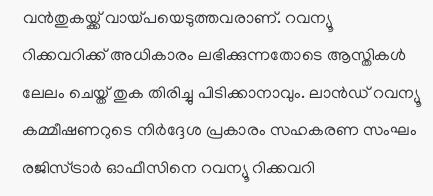വൻതുകയ്ക്ക് വായ്പയെടുത്തവരാണ്. റവന്യൂ റിക്കവറിക്ക് അധികാരം ലഭിക്കുന്നതോടെ ആസ്തികൾ ലേലം ചെയ്ത് തുക തിരിച്ചു പിടിക്കാനാവും. ലാൻഡ് റവന്യൂ കമ്മീഷണറുടെ നിർദ്ദേശ പ്രകാരം സഹകരണ സംഘം രജിസ്ട്രാർ ഓഫീസിനെ റവന്യൂ റിക്കവറി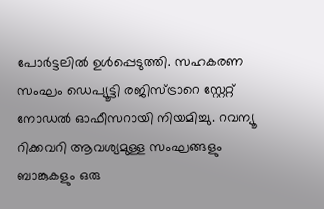പോർട്ടലിൽ ഉൾപ്പെടുത്തി. സഹകരണ സംഘം ഡെപ്യൂട്ടി രജിസ്ട്രാറെ സ്റ്റേറ്റ് നോഡൽ ഓഫീസറായി നിയമിച്ചു. റവന്യൂ റിക്കവറി ആവശ്യമുള്ള സംഘങ്ങളും ബാങ്കുകളും ഒരു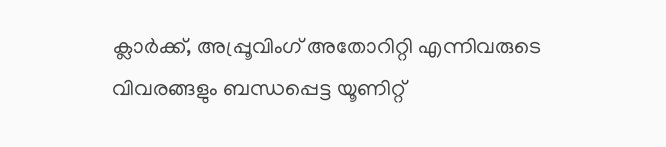ക്ലാർക്ക്, അപ്പ്രൂവിംഗ് അതോറിറ്റി എന്നിവരുടെ വിവരങ്ങളും ബന്ധപ്പെട്ട യൂണിറ്റ്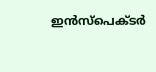ഇൻസ്‌പെക്ടർ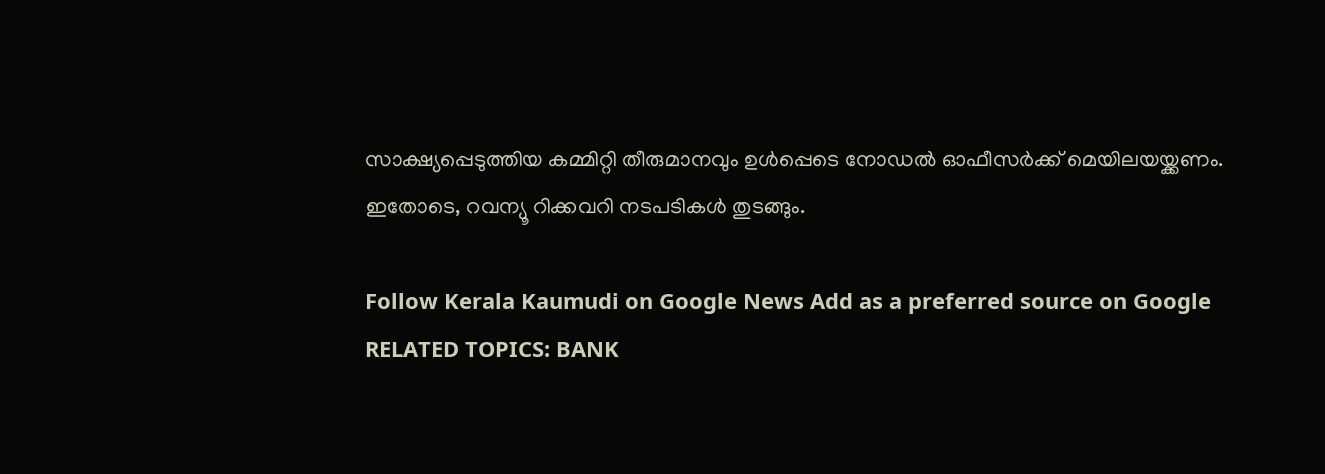സാക്ഷ്യപ്പെടുത്തിയ കമ്മിറ്റി തീരുമാനവും ഉൾപ്പെടെ നോഡൽ ഓഫീസർക്ക് മെയിലയയ്ക്കണം. ഇതോടെ, റവന്യൂ റിക്കവറി നടപടികൾ തുടങ്ങും.

Follow Kerala Kaumudi on Google News Add as a preferred source on Google
RELATED TOPICS: BANK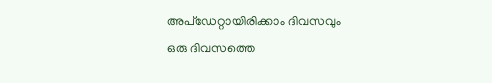അപ്ഡേറ്റായിരിക്കാം ദിവസവും
ഒരു ദിവസത്തെ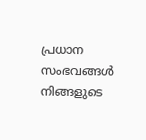പ്രധാന സംഭവങ്ങൾ നിങ്ങളുടെ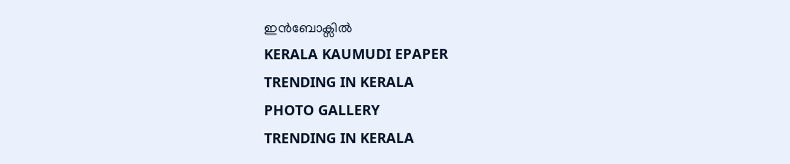ഇൻബോക്സിൽ
KERALA KAUMUDI EPAPER
TRENDING IN KERALA
PHOTO GALLERY
TRENDING IN KERALA